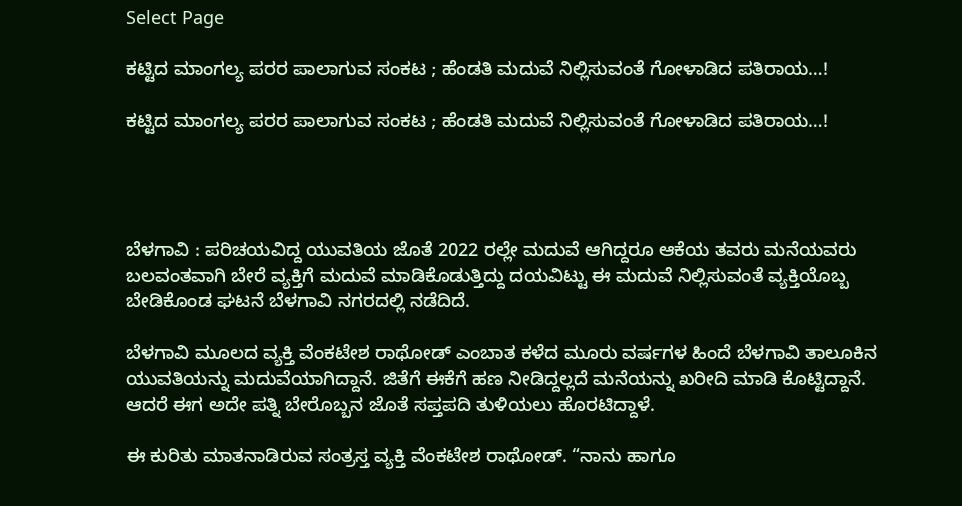Select Page

ಕಟ್ಟಿದ ಮಾಂಗಲ್ಯ ಪರರ ಪಾಲಾಗುವ ಸಂಕಟ ; ಹೆಂಡತಿ ಮದುವೆ ನಿಲ್ಲಿಸುವಂತೆ ಗೋಳಾಡಿದ ಪತಿರಾಯ…!

ಕಟ್ಟಿದ ಮಾಂಗಲ್ಯ ಪರರ ಪಾಲಾಗುವ ಸಂಕಟ ; ಹೆಂಡತಿ ಮದುವೆ ನಿಲ್ಲಿಸುವಂತೆ ಗೋಳಾಡಿದ ಪತಿರಾಯ…!




ಬೆಳಗಾವಿ : ಪರಿಚಯವಿದ್ದ ಯುವತಿಯ ಜೊತೆ 2022 ರಲ್ಲೇ ಮದುವೆ ಆಗಿದ್ದರೂ ಆಕೆಯ ತವರು ಮನೆಯವರು ಬಲವಂತವಾಗಿ ಬೇರೆ ವ್ಯಕ್ತಿಗೆ ಮದುವೆ ಮಾಡಿಕೊಡುತ್ತಿದ್ದು ದಯವಿಟ್ಟು ಈ ಮದುವೆ ನಿಲ್ಲಿಸುವಂತೆ ವ್ಯಕ್ತಿಯೊಬ್ಬ ಬೇಡಿಕೊಂಡ ಘಟನೆ ಬೆಳಗಾವಿ ನಗರದಲ್ಲಿ ನಡೆದಿದೆ.

ಬೆಳಗಾವಿ ಮೂಲದ‌ ವ್ಯಕ್ತಿ ವೆಂಕಟೇಶ ರಾಥೋಡ್ ಎಂಬಾತ ಕಳೆದ ಮೂರು ವರ್ಷಗಳ ಹಿಂದೆ ಬೆಳಗಾವಿ ತಾಲೂಕಿನ‌ ಯುವತಿಯನ್ನು ಮದುವೆಯಾಗಿದ್ದಾನೆ. ಜಿತೆಗೆ ಈಕೆಗೆ ಹಣ ನೀಡಿದ್ದಲ್ಲದೆ ಮನೆಯನ್ನು ಖರೀದಿ‌ ಮಾಡಿ ಕೊಟ್ಟಿದ್ದಾನೆ. ಆದರೆ ಈಗ ಅದೇ ಪತ್ನಿ ಬೇರೊಬ್ಬನ ಜೊತೆ ಸಪ್ತಪದಿ ತುಳಿಯಲು ಹೊರಟಿದ್ದಾಳೆ.

ಈ ಕುರಿತು ‌ಮಾತನಾಡಿರುವ ಸಂತ್ರಸ್ತ ವ್ಯಕ್ತಿ ವೆಂಕಟೇಶ ರಾಥೋಡ್. “ನಾನು ಹಾಗೂ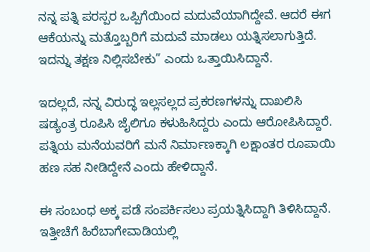ನನ್ನ ಪತ್ನಿ ಪರಸ್ಪರ ಒಪ್ಪಿಗೆಯಿಂದ ಮದುವೆಯಾಗಿದ್ದೇವೆ. ಆದರೆ ಈಗ ಆಕೆಯನ್ನು ಮತ್ತೊಬ್ಬರಿಗೆ ಮದುವೆ ಮಾಡಲು ಯತ್ನಿಸಲಾಗುತ್ತಿದೆ. ಇದನ್ನು ತಕ್ಷಣ ನಿಲ್ಲಿಸಬೇಕು” ಎಂದು ಒತ್ತಾಯಿಸಿದ್ದಾನೆ.

ಇದಲ್ಲದೆ, ನನ್ನ ವಿರುದ್ಧ ಇಲ್ಲಸಲ್ಲದ ಪ್ರಕರಣಗಳನ್ನು ದಾಖಲಿಸಿ ಷಡ್ಯಂತ್ರ ರೂಪಿಸಿ ಜೈಲಿಗೂ ಕಳುಹಿಸಿದ್ದರು ಎಂದು ಆರೋಪಿಸಿದ್ದಾರೆ. ಪತ್ನಿಯ ಮನೆಯವರಿಗೆ ಮನೆ ನಿರ್ಮಾಣಕ್ಕಾಗಿ ಲಕ್ಷಾಂತರ ರೂಪಾಯಿ ಹಣ ಸಹ ನೀಡಿದ್ದೇನೆ ಎಂದು ಹೇಳಿದ್ದಾನೆ.

ಈ ಸಂಬಂಧ ಅಕ್ಕ ಪಡೆ ಸಂಪರ್ಕಿಸಲು ಪ್ರಯತ್ನಿಸಿದ್ದಾಗಿ ತಿಳಿಸಿದ್ದಾನೆ. ಇತ್ತೀಚೆಗೆ ಹಿರೆಬಾಗೇವಾಡಿಯಲ್ಲಿ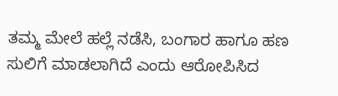ತಮ್ಮ ಮೇಲೆ ಹಲ್ಲೆ ನಡೆಸಿ, ಬಂಗಾರ ಹಾಗೂ ಹಣ ಸುಲಿಗೆ ಮಾಡಲಾಗಿದೆ ಎಂದು ಆರೋಪಿಸಿದ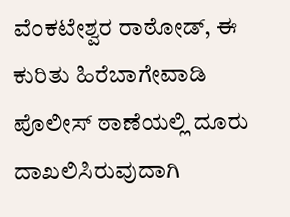ವೆಂಕಟೇಶ್ವರ ರಾಠೋಡ್, ಈ ಕುರಿತು ಹಿರೆಬಾಗೇವಾಡಿ ಪೊಲೀಸ್ ಠಾಣೆಯಲ್ಲಿ ದೂರು ದಾಖಲಿಸಿರುವುದಾಗಿ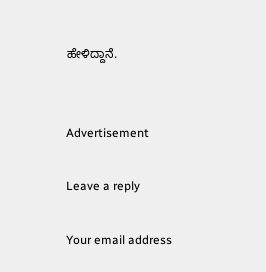ಹೇಳಿದ್ದಾನೆ.


Advertisement

Leave a reply

Your email address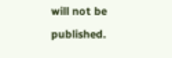will not be published.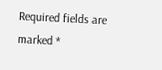Required fields are marked *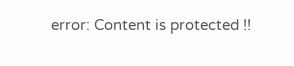error: Content is protected !!